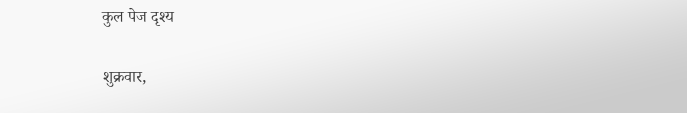कुल पेज दृश्य

शुक्रवार,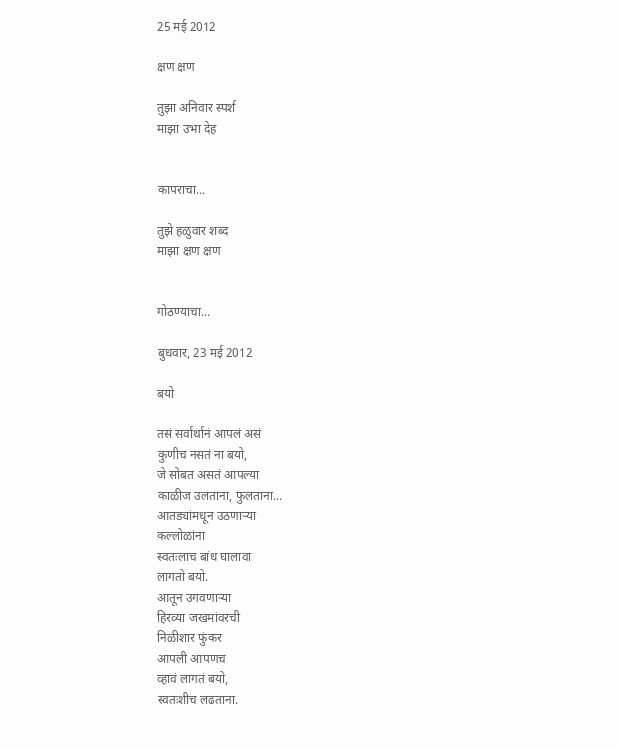25 मई 2012

क्षण क्षण

तुझा अनिवार स्पर्श
माझा उभा देह


कापराचा...

तुझे हळुवार शब्द
माझा क्षण क्षण


गोठण्याचा...

बुधवार, 23 मई 2012

बयो

तसं सर्वार्थानं आपलं असं
कुणीच नसतं ना बयो,
जे सोबत असतं आपल्या
काळीज उलताना, फुलताना...
आतड्यांमधून उठणाऱ्या
कल्लोळांना
स्वतःलाच बांध घालावा
लागतो बयो.
आतून उगवणाऱ्या
हिरव्या जखमांवरची
निळीशार फुंकर
आपली आपणच
व्हावं लागतं बयो,
स्वतःशीच लढताना.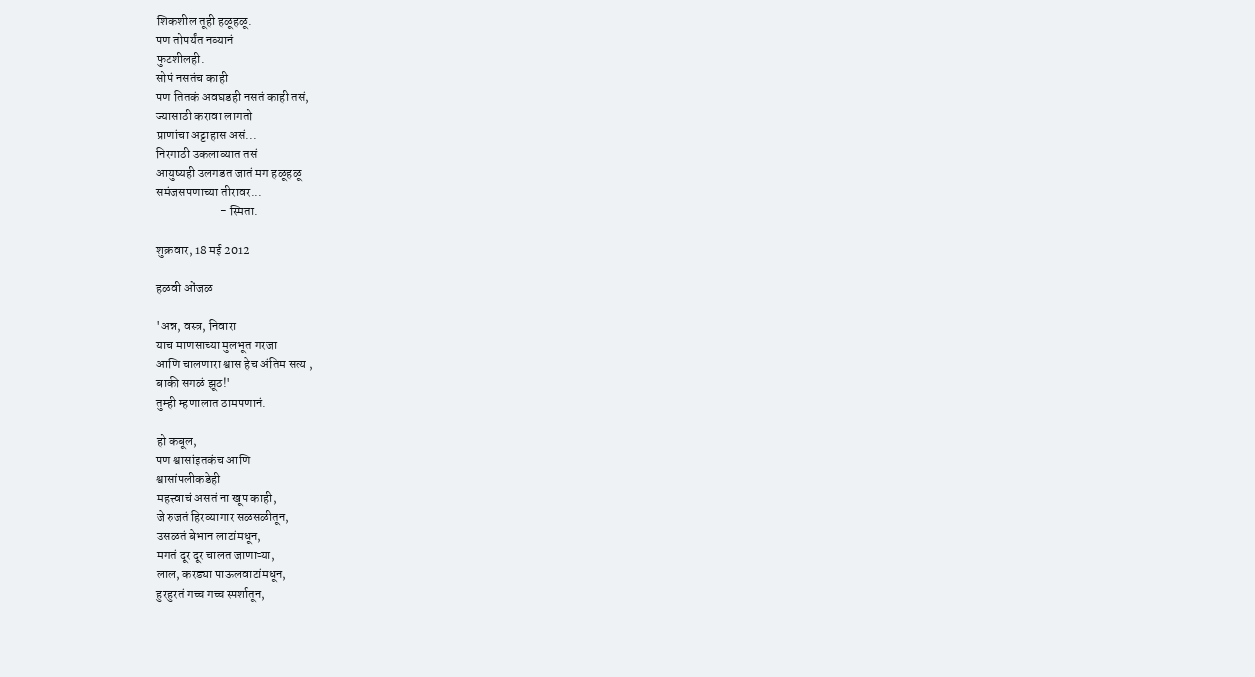शिकशील तूही हळूहळू.
पण तोपर्यंत नव्यानं
फुटशीलही.
सोपं नसतंच काही
पण तितकं अवघडही नसतं काही तसं,
ज्यासाठी करावा लागतो
प्राणांचा अट्टाहास असं...
निरगाठी उकलाव्यात तसं
आयुष्यही उलगडत जातं मग हळूहळू
समंजसपणाच्या तीरावर...
                         - स्मिता.

शुक्रवार, 18 मई 2012

हळवी ओंजळ

'अन्न, वस्त्र, निवारा
याच माणसाच्या मुलभूत गरजा
आणि चालणारा श्वास हेच अंतिम सत्य ,
बाकी सगळं झूठ!'
तुम्ही म्हणालात ठामपणानं.

हो कबूल,
पण श्वासांइतकंच आणि
श्वासांपलीकडेही
महत्त्वाचं असतं ना खूप काही,
जे रुजतं हिरव्यागार सळसळीतून,
उसळतं बेभान लाटांमधून,
मगतं दूर दूर चालत जाणाऱ्या,
लाल, करड्या पाऊलवाटांमधून,
हुरहुरतं गच्च गच्च स्पर्शातून,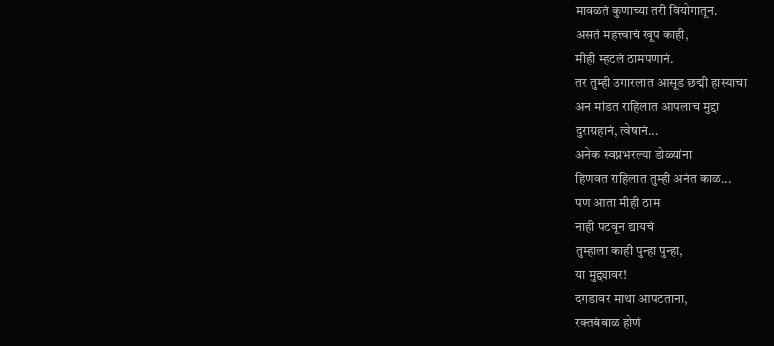मावळतं कुणाच्या तरी वियोगातून.
असतं महत्त्वाचं खूप काही,
मीही म्हटलं ठामपणानं.
तर तुम्ही उगारलात आसूड छद्मी हास्याचा
अन मांडत राहिलात आपलाच मुद्दा
दुराग्रहानं, त्वेषानं...
अनेक स्वप्नभरल्या डोळ्यांना
हिणवत राहिलात तुम्ही अनंत काळ...
पण आता मीही ठाम
नाही पटवून द्यायचं
तुम्हाला काही पुन्हा पुन्हा,
या मुद्द्यावर!
दगडावर माथा आपटताना,
रक्तबंबाळ होणं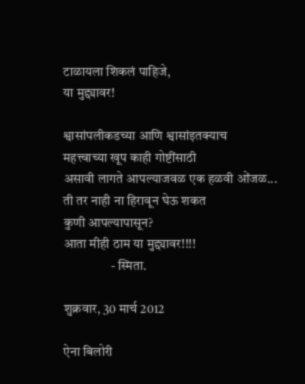टाळायला शिकलं पाहिजे,
या मुद्द्यावर!

श्वासांपलीकडच्या आणि श्वासांइतक्याच
महत्त्वाच्या खूप काही गोष्टींसाठी
असावी लागते आपल्याजवळ एक हळवी ओंजळ...
ती तर नाही ना हिरावून घेऊ शकत
कुणी आपल्यापासून?
आता मीही ठाम या मुद्द्यावर!!!!
                  - स्मिता.

शुक्रवार, 30 मार्च 2012

ऐना बिलोरी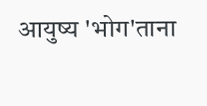आयुष्य 'भोग'ताना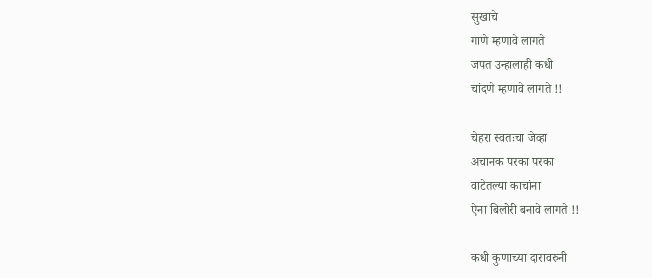सुखाचे
गाणे म्हणावे लागते
जपत उन्हालाही कधी
चांदणे म्हणावे लागते !!

चेहरा स्वतःचा जेव्हा
अचानक परका परका
वाटेतल्या काचांना
ऐना बिलोरी बनावे लागते !!

कधी कुणाच्या दारावरुनी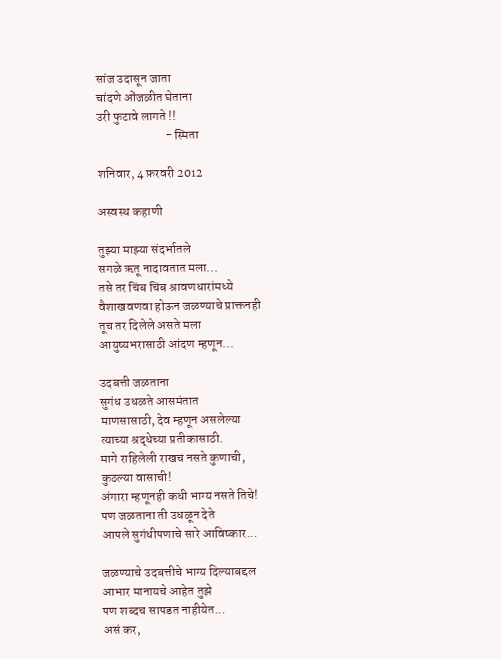सांज उदासून जाता
चांदणे ओंजळीत घेताना
उरी फुटावे लागते !!
                           - स्मिता

शनिवार, 4 फ़रवरी 2012

अस्वस्थ कहाणी

तुझ्या माझ्या संदर्भातले
सगळे ऋतू नादावतात मला...
तसे तर चिंब चिंब श्रावणधारांमध्ये
वैशाखवणवा होऊन जळण्याचे प्राक्तनही
तूच तर दिलेले असते मला
आयुष्यभरासाठी आंदण म्हणून...

उदबत्ती जळताना
सुगंध उधळते आसमंतात
माणसासाठी, देव म्हणून असलेल्या
त्याच्या श्रद्धेच्या प्रतीकासाठी.
मागे राहिलेली राखच नसते कुणाची,
कुठल्या वासाची!
अंगारा म्हणूनही कधी भाग्य नसते तिचे!
पण जळताना ती उधळून देते
आपले सुगंधीपणाचे सारे आविष्कार...

जळण्याचे उदबत्तीचे भाग्य दिल्याबद्दल
आभार मानायचे आहेत तुझे
पण शब्दच सापडत नाहीयेत...
असं कर,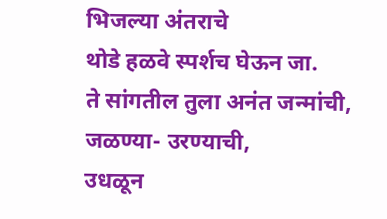भिजल्या अंतराचे
थोडे हळवे स्पर्शच घेऊन जा.
ते सांगतील तुला अनंत जन्मांची,
जळण्या- उरण्याची,
उधळून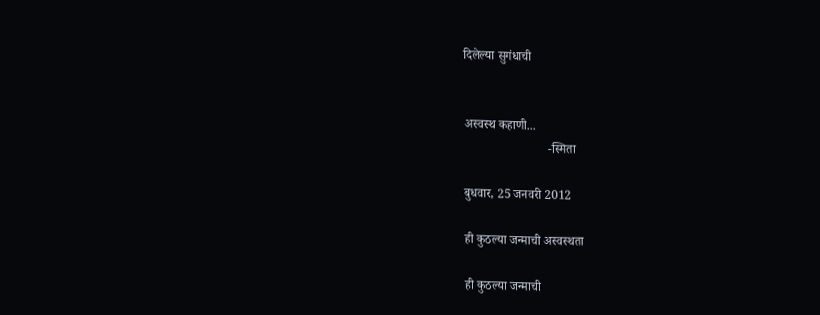दिलेल्या सुगंधाची


अस्वस्थ कहाणी...
                           -स्मिता

बुधवार, 25 जनवरी 2012

ही कुठल्या जन्माची अस्वस्थता

ही कुठल्या जन्माची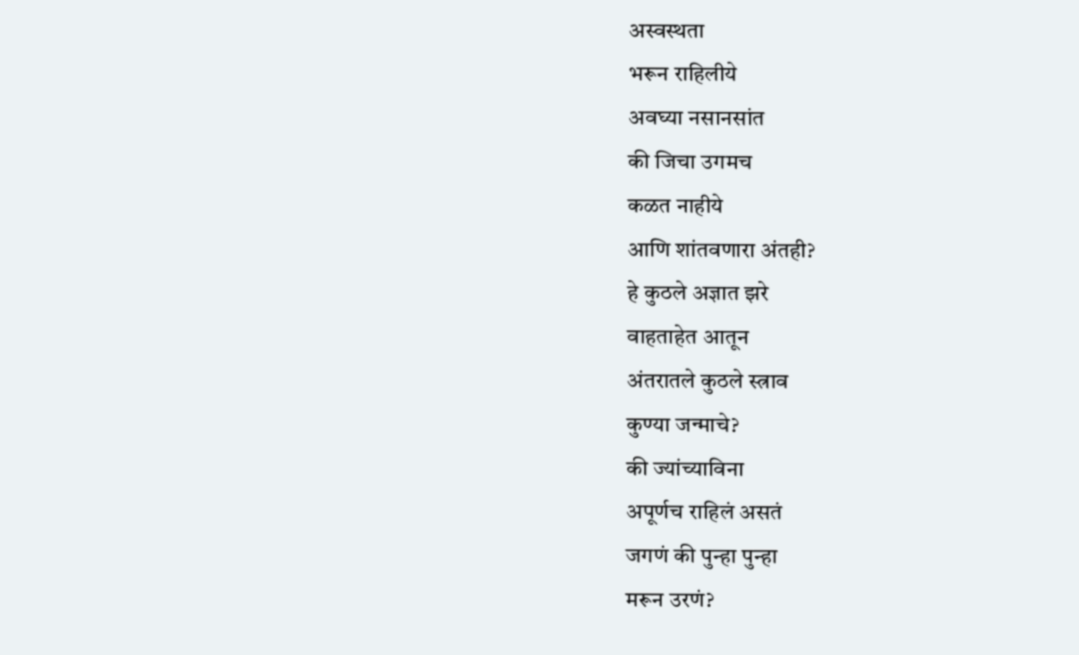अस्वस्थता
भरून राहिलीये
अवघ्या नसानसांत
की जिचा उगमच
कळत नाहीये
आणि शांतवणारा अंतही?
हे कुठले अज्ञात झरे
वाहताहेत आतून
अंतरातले कुठले स्त्राव
कुण्या जन्माचे?
की ज्यांच्याविना
अपूर्णच राहिलं असतं
जगणं की पुन्हा पुन्हा
मरून उरणं?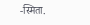-स्मिता.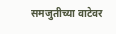समजुतीच्या वाटेवर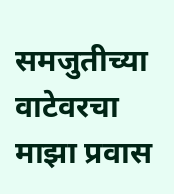समजुतीच्या वाटेवरचा माझा प्रवास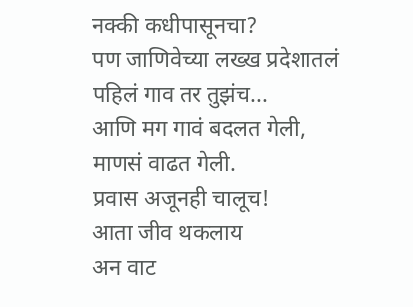नक्की कधीपासूनचा?
पण जाणिवेच्या लख्ख प्रदेशातलं
पहिलं गाव तर तुझंच...
आणि मग गावं बदलत गेली,
माणसं वाढत गेली.
प्रवास अजूनही चालूच!
आता जीव थकलाय
अन वाट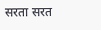सरता सरत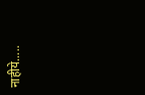नाहीये.....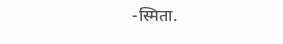-स्मिता.